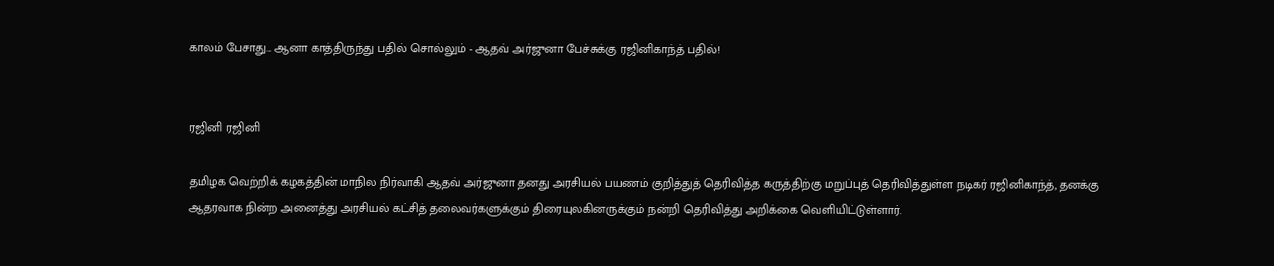காலம் பேசாது... ஆனா காத்திருந்து பதில் சொல்லும் - ஆதவ் அர்ஜுனா பேச்சுக்கு ரஜினிகாந்த் பதில்!


ரஜினி ரஜினி

தமிழக வெற்றிக் கழகத்தின் மாநில நிர்வாகி ஆதவ் அர்ஜுனா தனது அரசியல் பயணம் குறித்துத் தெரிவித்த கருத்திற்கு மறுப்புத் தெரிவித்துள்ள நடிகர் ரஜினிகாந்த், தனக்கு ஆதரவாக நின்ற அனைத்து அரசியல் கட்சித் தலைவர்களுக்கும் திரையுலகினருக்கும் நன்றி தெரிவித்து அறிக்கை வெளியிட்டுள்ளார்.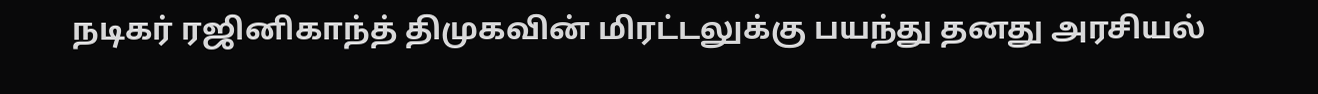நடிகர் ரஜினிகாந்த் திமுகவின் மிரட்டலுக்கு பயந்து தனது அரசியல்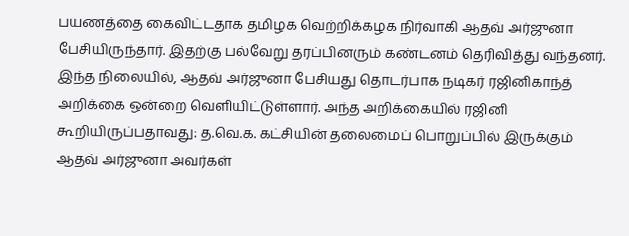பயணத்தை கைவிட்டதாக தமிழக வெற்றிக்கழக நிர்வாகி ஆதவ் அர்ஜுனா பேசியிருந்தார். இதற்கு பல்வேறு தரப்பினரும் கண்டனம் தெரிவித்து வந்தனர். இந்த நிலையில், ஆதவ் அர்ஜுனா பேசியது தொடர்பாக நடிகர் ரஜினிகாந்த் அறிக்கை ஒன்றை வெளியிட்டுள்ளார். அந்த அறிக்கையில் ரஜினி கூறியிருப்பதாவது: த.வெ.க. கட்சியின் தலைமைப் பொறுப்பில் இருக்கும் ஆதவ் அர்ஜுனா அவர்கள்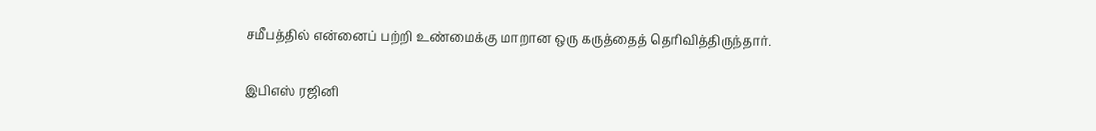சமீபத்தில் என்னைப் பற்றி உண்மைக்கு மாறான ஒரு கருத்தைத் தெரிவித்திருந்தார்.

இபிஎஸ் ரஜினி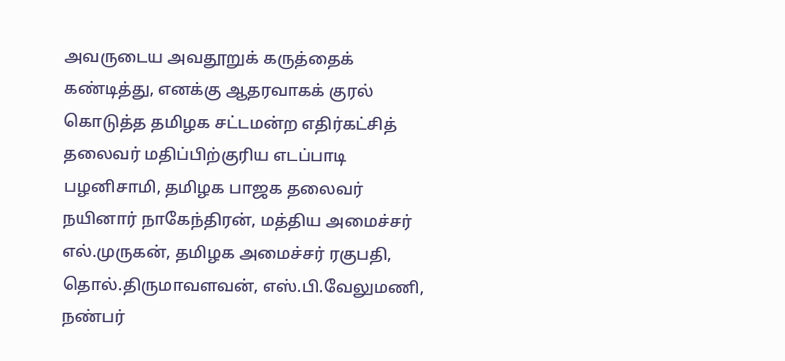அவருடைய அவதூறுக் கருத்தைக் கண்டித்து, எனக்கு ஆதரவாகக் குரல் கொடுத்த தமிழக சட்டமன்ற எதிர்கட்சித் தலைவர் மதிப்பிற்குரிய எடப்பாடி பழனிசாமி, தமிழக பாஜக தலைவர் நயினார் நாகேந்திரன், மத்திய அமைச்சர் எல்.முருகன், தமிழக அமைச்சர் ரகுபதி, தொல்.திருமாவளவன், எஸ்.பி.வேலுமணி, நண்பர்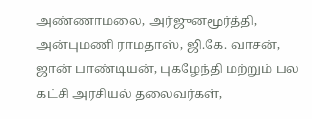அண்ணாமலை, அர்ஜுனமூர்த்தி, அன்புமணி ராமதாஸ், ஜி.கே. வாசன், ஜான் பாண்டியன், புகழேந்தி மற்றும் பல கட்சி அரசியல் தலைவர்கள்,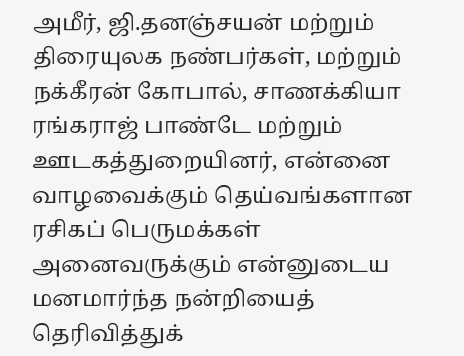அமீர், ஜி.தனஞ்சயன் மற்றும் திரையுலக நண்பர்கள், மற்றும் நக்கீரன் கோபால், சாணக்கியா ரங்கராஜ் பாண்டே மற்றும் ஊடகத்துறையினர், என்னை வாழவைக்கும் தெய்வங்களான ரசிகப் பெருமக்கள் அனைவருக்கும் என்னுடைய மனமார்ந்த நன்றியைத் தெரிவித்துக்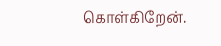கொள்கிறேன்.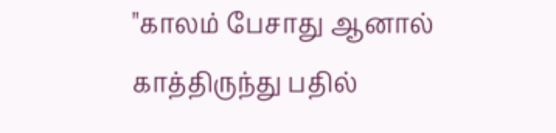"காலம் பேசாது ஆனால் காத்திருந்து பதில்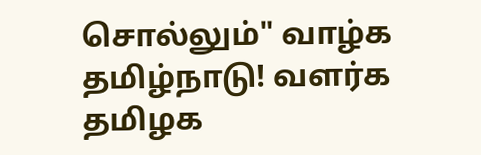சொல்லும்" வாழ்க தமிழ்நாடு! வளர்க தமிழக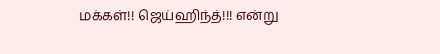மக்கள்!! ஜெய்ஹிந்த்!!! என்று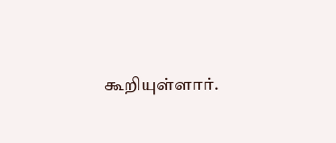கூறியுள்ளார்.